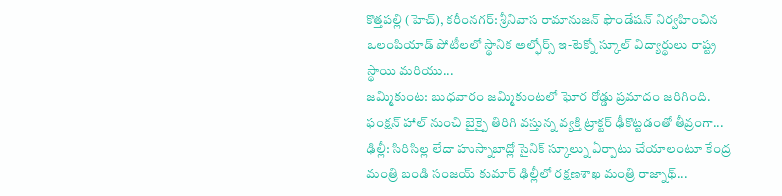కొత్తపల్లి (హెచ్), కరీంనగర్: శ్రీనివాస రామానుజన్ ఫౌండేషన్ నిర్వహించిన ఒలంపియాడ్ పోటీలలో స్థానిక అల్ఫోర్స్ ఇ-టెక్నో స్కూల్ విద్యార్థులు రాష్ట్ర స్థాయి మరియు...
జమ్మికుంట: బుధవారం జమ్మికుంటలో ఘోర రోడ్డు ప్రమాదం జరిగింది. ఫంక్షన్ హాల్ నుంచి బైక్పై తిరిగి వస్తున్న వ్యక్తి ట్రాక్టర్ ఢీకొట్టడంతో తీవ్రంగా...
ఢిల్లీ: సిరిసిల్ల లేదా హుస్నాబాద్లో సైనిక్ స్కూల్ను ఏర్పాటు చేయాలంటూ కేంద్ర మంత్రి బండి సంజయ్ కుమార్ ఢిల్లీలో రక్షణశాఖ మంత్రి రాజ్నాథ్...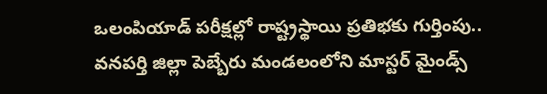ఒలంపియాడ్ పరీక్షల్లో రాష్ట్రస్థాయి ప్రతిభకు గుర్తింపు.. వనపర్తి జిల్లా పెబ్బేరు మండలంలోని మాస్టర్ మైండ్స్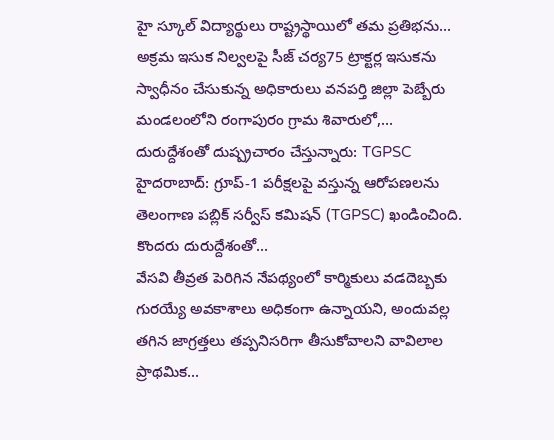హై స్కూల్ విద్యార్థులు రాష్ట్రస్థాయిలో తమ ప్రతిభను...
అక్రమ ఇసుక నిల్వలపై సీజ్ చర్య75 ట్రాక్టర్ల ఇసుకను స్వాధీనం చేసుకున్న అధికారులు వనపర్తి జిల్లా పెబ్బేరు మండలంలోని రంగాపురం గ్రామ శివారులో,...
దురుద్దేశంతో దుష్ప్రచారం చేస్తున్నారు: TGPSC హైదరాబాద్: గ్రూప్-1 పరీక్షలపై వస్తున్న ఆరోపణలను తెలంగాణ పబ్లిక్ సర్వీస్ కమిషన్ (TGPSC) ఖండించింది. కొందరు దురుద్దేశంతో...
వేసవి తీవ్రత పెరిగిన నేపథ్యంలో కార్మికులు వడదెబ్బకు గురయ్యే అవకాశాలు అధికంగా ఉన్నాయని, అందువల్ల తగిన జాగ్రత్తలు తప్పనిసరిగా తీసుకోవాలని వావిలాల ప్రాథమిక...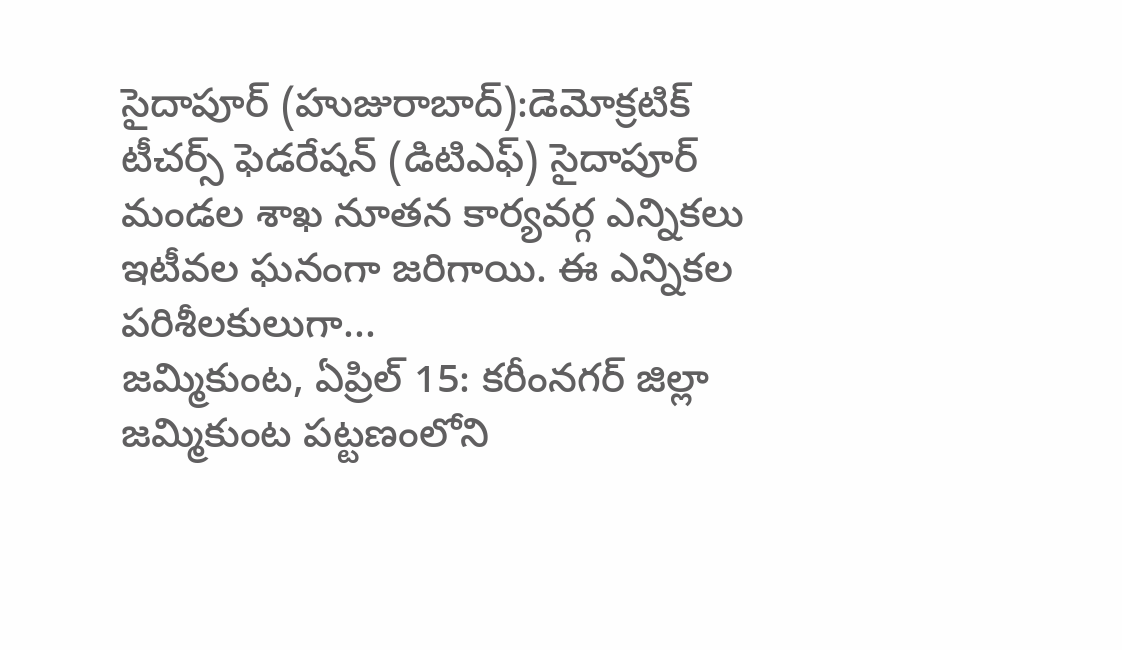సైదాపూర్ (హుజురాబాద్):డెమోక్రటిక్ టీచర్స్ ఫెడరేషన్ (డిటిఎఫ్) సైదాపూర్ మండల శాఖ నూతన కార్యవర్గ ఎన్నికలు ఇటీవల ఘనంగా జరిగాయి. ఈ ఎన్నికల పరిశీలకులుగా...
జమ్మికుంట, ఏప్రిల్ 15: కరీంనగర్ జిల్లా జమ్మికుంట పట్టణంలోని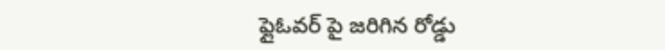ఫ్లైఓవర్ పై జరిగిన రోడ్డు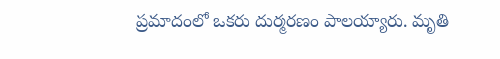ప్రమాదంలో ఒకరు దుర్మరణం పాలయ్యారు. మృతి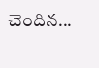చెందిన...